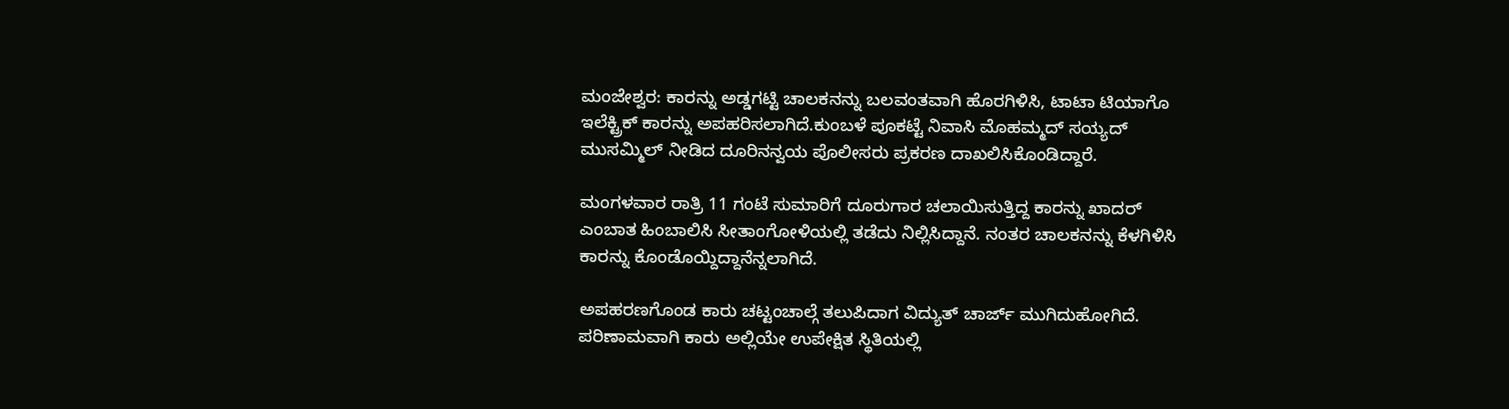ಮಂಜೇಶ್ವರ: ಕಾರನ್ನು ಅಡ್ಡಗಟ್ಟಿ ಚಾಲಕನನ್ನು ಬಲವಂತವಾಗಿ ಹೊರಗಿಳಿಸಿ, ಟಾಟಾ ಟಿಯಾಗೊ ಇಲೆಕ್ಟ್ರಿಕ್ ಕಾರನ್ನು ಅಪಹರಿಸಲಾಗಿದೆ.ಕುಂಬಳೆ ಪೂಕಟ್ಟೆ ನಿವಾಸಿ ಮೊಹಮ್ಮದ್ ಸಯ್ಯದ್ ಮುಸಮ್ಮಿಲ್ ನೀಡಿದ ದೂರಿನನ್ವಯ ಪೊಲೀಸರು ಪ್ರಕರಣ ದಾಖಲಿಸಿಕೊಂಡಿದ್ದಾರೆ.

ಮಂಗಳವಾರ ರಾತ್ರಿ 11 ಗಂಟೆ ಸುಮಾರಿಗೆ ದೂರುಗಾರ ಚಲಾಯಿಸುತ್ತಿದ್ದ ಕಾರನ್ನು ಖಾದರ್ ಎಂಬಾತ ಹಿಂಬಾಲಿಸಿ ಸೀತಾಂಗೋಳಿಯಲ್ಲಿ ತಡೆದು ನಿಲ್ಲಿಸಿದ್ದಾನೆ. ನಂತರ ಚಾಲಕನನ್ನು ಕೆಳಗಿಳಿಸಿ ಕಾರನ್ನು ಕೊಂಡೊಯ್ದಿದ್ದಾನೆನ್ನಲಾಗಿದೆ.

ಅಪಹರಣಗೊಂಡ ಕಾರು ಚಟ್ಟಂಚಾಲ್ಗೆ ತಲುಪಿದಾಗ ವಿದ್ಯುತ್ ಚಾರ್ಜ್ ಮುಗಿದುಹೋಗಿದೆ. ಪರಿಣಾಮವಾಗಿ ಕಾರು ಅಲ್ಲಿಯೇ ಉಪೇಕ್ಷಿತ ಸ್ಥಿತಿಯಲ್ಲಿ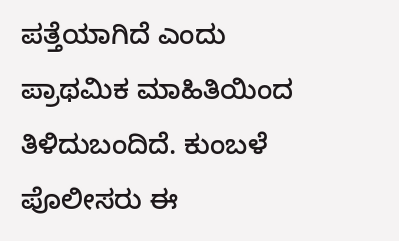ಪತ್ತೆಯಾಗಿದೆ ಎಂದು ಪ್ರಾಥಮಿಕ ಮಾಹಿತಿಯಿಂದ ತಿಳಿದುಬಂದಿದೆ. ಕುಂಬಳೆ ಪೊಲೀಸರು ಈ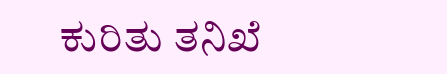ಕುರಿತು ತನಿಖೆ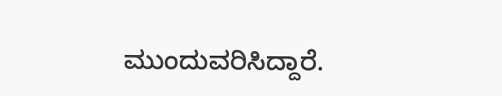ಮುಂದುವರಿಸಿದ್ದಾರೆ.